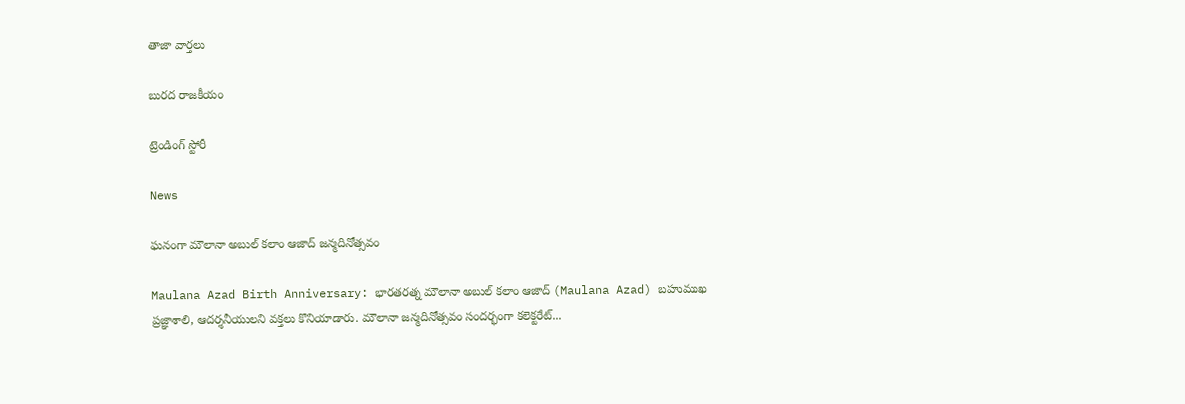తాజా వార్తలు

బురద రాజకీయం

ట్రెండింగ్ స్టోరీ

News

ఘనంగా మౌలానా అబుల్ క‌లాం ఆజాద్‌ జ‌న్మ‌దినోత్స‌వం

Maulana Azad Birth Anniversary: భార‌త‌ర‌త్న మౌలానా అబుల్ క‌లాం ఆజాద్ (Maulana Azad) బ‌హుముఖ ప్ర‌జ్ఞాశాలి, ఆద‌ర్శ‌నీయుల‌ని వ‌క్తలు కొనియాడారు. మౌలానా జ‌న్మ‌దినోత్స‌వం సంద‌ర్భంగా క‌లెక్ట‌రేట్...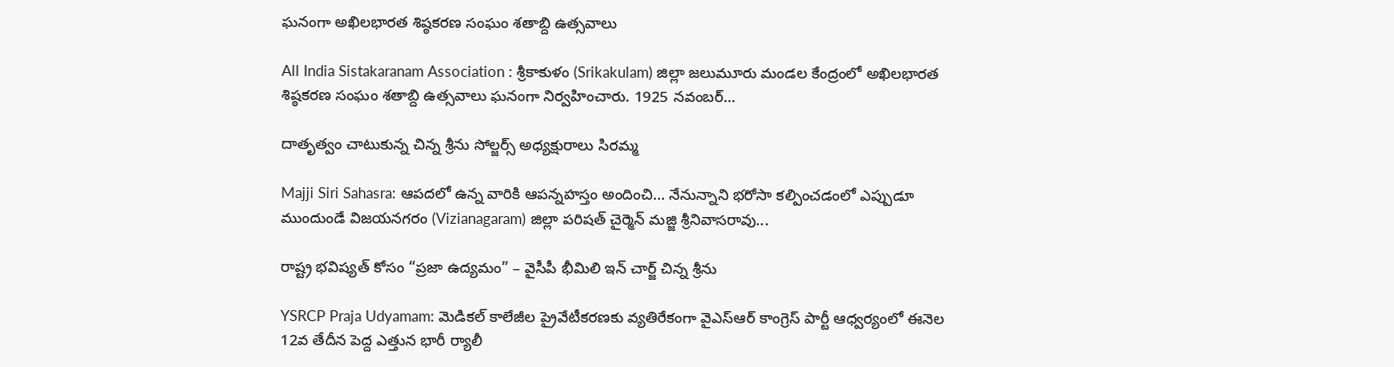ఘనంగా అఖిలభారత శిష్ఠకరణ సంఘం శతాబ్ది ఉత్సవాలు

All India Sistakaranam Association : శ్రీకాకుళం (Srikakulam) జిల్లా జలుమూరు మండల కేంద్రంలో అఖిలభారత శిష్ఠకరణ సంఘం శతాబ్ది ఉత్సవాలు ఘనంగా నిర్వహించారు. 1925 నవంబర్...

దాతృత్వం చాటుకున్న చిన్న శ్రీను సోల్జర్స్ అధ్యక్షురాలు సిరమ్మ

Majji Siri Sahasra: ఆపదలో ఉన్న వారికి ఆపన్నహస్తం అందించి… నేనున్నాని భరోసా కల్పించడంలో ఎప్పుడూ ముందుండే విజయనగరం (Vizianagaram) జిల్లా పరిషత్ చైర్మెన్ మజ్జి శ్రీనివాసరావు...

రాష్ట్ర భవిష్యత్ కోసం “ప్ర‌జా ఉద్య‌మం” – వైసీపీ భీమిలి ఇన్ చార్జ్ చిన్న శ్రీను

YSRCP Praja Udyamam: మెడికల్ కాలేజీల ప్రైవేటీకరణకు వ్యతిరేకంగా వైఎస్ఆర్ కాంగ్రెస్ పార్టీ ఆధ్వర్యంలో ఈనెల 12వ తేదీన పెద్ద ఎత్తున భారీ ర్యాలీ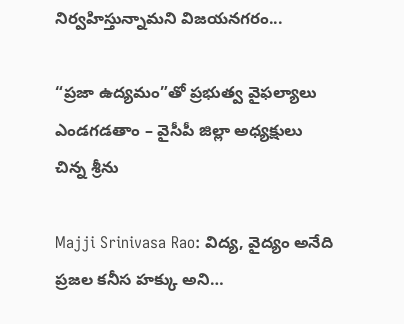నిర్వహిస్తున్నామని విజయనగరం...

“ప్రజా ఉద్యమం”తో ప్రభుత్వ వైఫల్యాలు ఎండగడతాం – వైసీపీ జిల్లా అధ్యక్షులు చిన్న శ్రీను

Majji Srinivasa Rao: విద్య, వైద్యం అనేది ప్రజల కనీస హక్కు అని…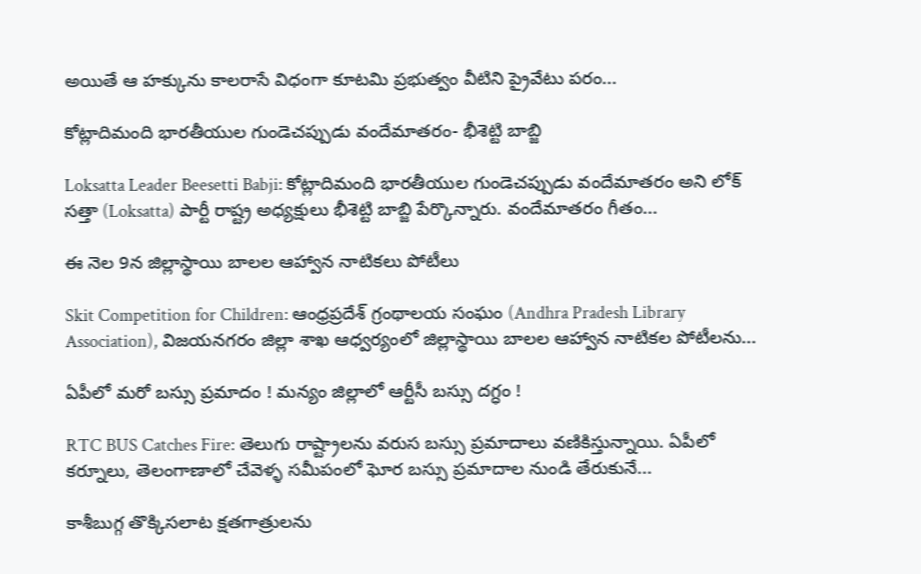అయితే ఆ హక్కును కాలరాసే విధంగా కూటమి ప్రభుత్వం వీటిని ప్రైవేటు పరం...

కోట్లాదిమంది భారతీయుల గుండెచప్పుడు వందేమాతరం- భీశెట్టి బాబ్జి

Loksatta Leader Beesetti Babji: కోట్లాదిమంది భారతీయుల గుండెచప్పుడు వందేమాతరం అని లోక్ సత్తా (Loksatta) పార్టీ రాష్ట్ర అధ్యక్షులు భీశెట్టి బాబ్జి పేర్కొన్నారు. వందేమాతరం గీతం...

ఈ నెల 9న జిల్లాస్థాయి బాలల ఆహ్వాన నాటికలు పోటీలు

Skit Competition for Children: ఆంధ్రప్రదేశ్ గ్రంథాలయ సంఘం (Andhra Pradesh Library Association), విజయనగరం జిల్లా శాఖ ఆధ్వర్యంలో జిల్లాస్థాయి బాలల ఆహ్వాన నాటికల పోటీలను...

ఏపీలో మరో బస్సు ప్రమాదం ! మన్యం జిల్లాలో ఆర్టీసీ బస్సు దగ్ధం !

RTC BUS Catches Fire: తెలుగు రాష్ట్రాలను వరుస బస్సు ప్రమాదాలు వణికిస్తున్నాయి. ఏపీలో కర్నూలు, తెలంగాణాలో చేవెళ్ళ సమీపంలో ఘోర బస్సు ప్రమాదాల నుండి తేరుకునే...

కాశీబుగ్గ తొక్కిసలాట క్షతగాత్రులను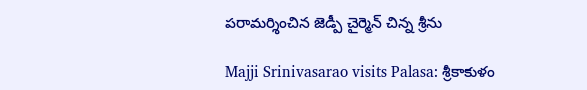పరామర్శించిన జెడ్పీ చైర్మెన్ చిన్న శ్రీను

Majji Srinivasarao visits Palasa: శ్రీకాకుళం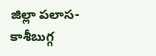జిల్లా పలాస-కాశీబుగ్గ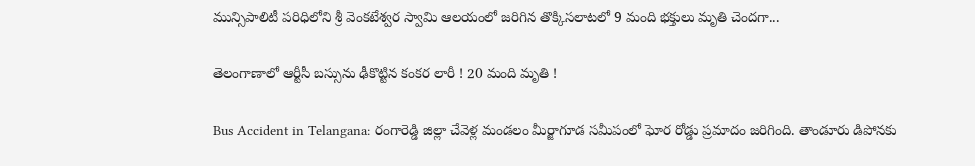మున్సిపాలిటీ పరిధిలోని శ్రీ వెంకటేశ్వర స్వామి ఆలయంలో జరిగిన తొక్కిసలాటలో 9 మంది భక్తులు మృతి చెందగా...

తెలంగాణాలో ఆర్టీసీ బస్సును ఢీకొట్టిన కంకర లారీ ! 20 మంది మృతి !

Bus Accident in Telangana: రంగారెడ్డి జిల్లా చేవెళ్ల మండలం మీర్జాగూడ సమీపంలో ఘోర రోడ్డు ప్రమాదం జరిగింది. తాండూరు డిపోనకు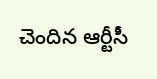చెందిన ఆర్టీసీ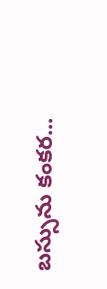బస్సును కంకర...